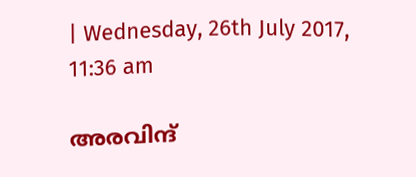| Wednesday, 26th July 2017, 11:36 am

അരവിന്ദ്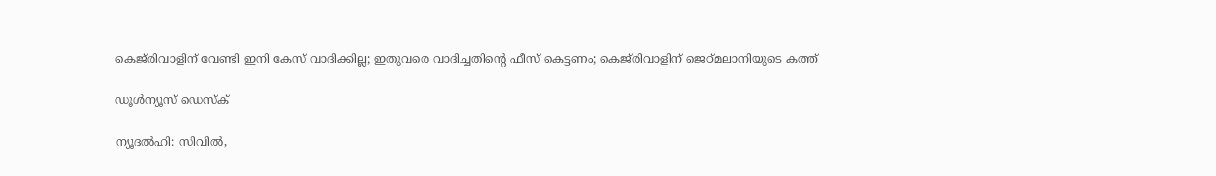കെജ്‌രിവാളിന് വേണ്ടി ഇനി കേസ് വാദിക്കില്ല; ഇതുവരെ വാദിച്ചതിന്റെ ഫീസ് കെട്ടണം; കെജ്‌രിവാളിന് ജെഠ്മലാനിയുടെ കത്ത്

ഡൂള്‍ന്യൂസ് ഡെസ്‌ക്

ന്യൂദല്‍ഹി: സിവില്‍,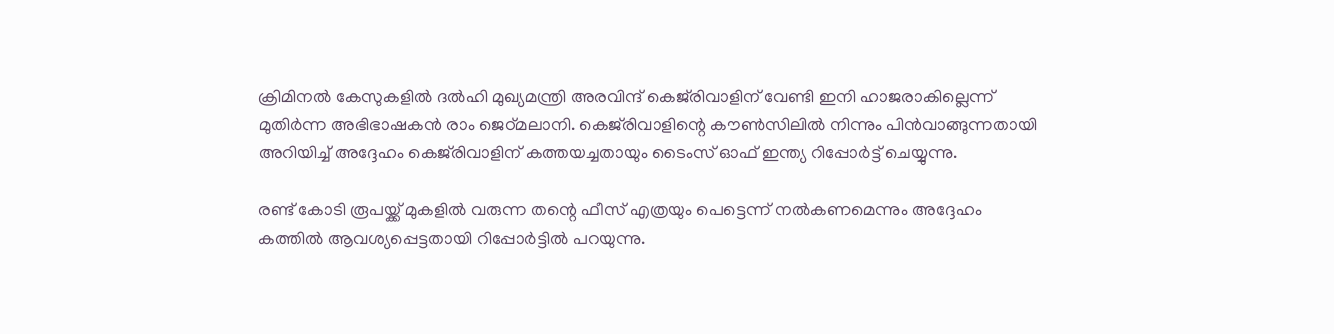ക്രിമിനല്‍ കേസുകളില്‍ ദല്‍ഹി മുഖ്യമന്ത്രി അരവിന്ദ് കെജ്‌രിവാളിന് വേണ്ടി ഇനി ഹാജരാകില്ലെന്ന് മുതിര്‍ന്ന അഭിഭാഷകന്‍ രാം ജെഠ്മലാനി. കെജ്‌രിവാളിന്റെ കൗണ്‍സിലില്‍ നിന്നും പിന്‍വാങ്ങുന്നതായി അറിയിച്ച് അദ്ദേഹം കെജ്‌രിവാളിന് കത്തയച്ചതായും ടൈംസ് ഓഫ് ഇന്ത്യ റിപ്പോര്‍ട്ട് ചെയ്യുന്നു.

രണ്ട് കോടി രൂപയ്ക്ക് മുകളില്‍ വരുന്ന തന്റെ ഫീസ് എത്രയും പെട്ടെന്ന് നല്‍കണമെന്നും അദ്ദേഹം കത്തില്‍ ആവശ്യപ്പെട്ടതായി റിപ്പോര്‍ട്ടില്‍ പറയുന്നു.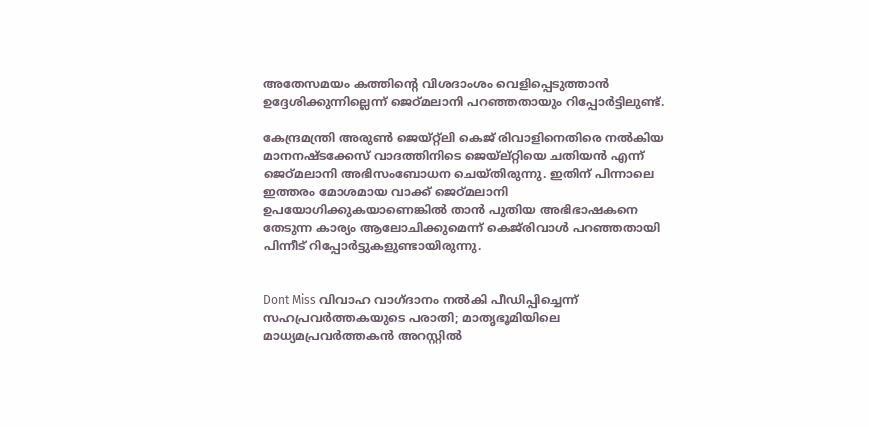അതേസമയം കത്തിന്റെ വിശദാംശം വെളിപ്പെടുത്താന്‍ ഉദ്ദേശിക്കുന്നില്ലെന്ന് ജെഠ്മലാനി പറഞ്ഞതായും റിപ്പോര്‍ട്ടിലുണ്ട്.

കേന്ദ്രമന്ത്രി അരുണ്‍ ജെയ്റ്റ്‌ലി കെജ് രിവാളിനെതിരെ നല്‍കിയ മാനനഷ്ടക്കേസ് വാദത്തിനിടെ ജെയ്‌ല്റ്റിയെ ചതിയന്‍ എന്ന് ജെഠ്മലാനി അഭിസംബോധന ചെയ്തിരുന്നു. ഇതിന് പിന്നാലെ ഇത്തരം മോശമായ വാക്ക് ജെഠ്മലാനി ഉപയോഗിക്കുകയാണെങ്കില്‍ താന്‍ പുതിയ അഭിഭാഷകനെ തേടുന്ന കാര്യം ആലോചിക്കുമെന്ന് കെജ്‌രിവാള്‍ പറഞ്ഞതായി പിന്നീട് റിപ്പോര്‍ട്ടുകളുണ്ടായിരുന്നു.


Dont Miss വിവാഹ വാഗ്ദാനം നല്‍കി പീഡിപ്പിച്ചെന്ന് സഹപ്രവര്‍ത്തകയുടെ പരാതി; മാതൃഭൂമിയിലെ മാധ്യമപ്രവര്‍ത്തകന്‍ അറസ്റ്റില്‍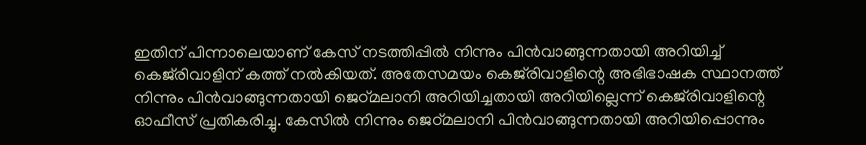ഇതിന് പിന്നാലെയാണ് കേസ് നടത്തിപ്പില്‍ നിന്നും പിന്‍വാങ്ങുന്നതായി അറിയിച്ച് കെജ്‌രിവാളിന് കത്ത് നല്‍കിയത്. അതേസമയം കെജ്‌രിവാളിന്റെ അഭിഭാഷക സ്ഥാനത്ത് നിന്നും പിന്‍വാങ്ങുന്നതായി ജെഠ്മലാനി അറിയിച്ചതായി അറിയില്ലെന്ന് കെജ്‌രിവാളിന്റെ ഓഫീസ് പ്രതികരിച്ചു. കേസില്‍ നിന്നും ജെഠ്മലാനി പിന്‍വാങ്ങുന്നതായി അറിയിപ്പൊന്നും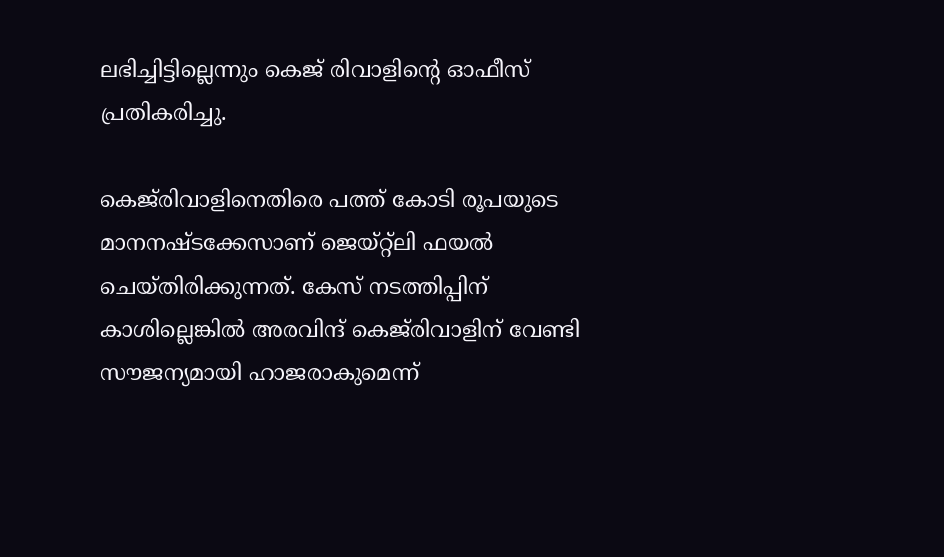ലഭിച്ചിട്ടില്ലെന്നും കെജ് രിവാളിന്റെ ഓഫീസ് പ്രതികരിച്ചു.

കെജ്‌രിവാളിനെതിരെ പത്ത് കോടി രൂപയുടെ മാനനഷ്ടക്കേസാണ് ജെയ്റ്റ്‌ലി ഫയല്‍ ചെയ്തിരിക്കുന്നത്. കേസ് നടത്തിപ്പിന് കാശില്ലെങ്കില്‍ അരവിന്ദ് കെജ്‌രിവാളിന് വേണ്ടി സൗജന്യമായി ഹാജരാകുമെന്ന്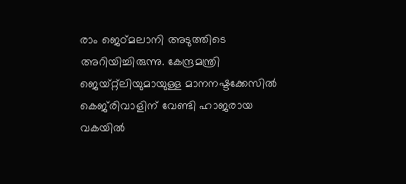രാം ജെഠ്മലാനി അടുത്തിടെ അറിയിച്ചിരുന്നു. കേന്ദ്രമന്ത്രി ജെയ്റ്റ്ലിയുമായുള്ള മാനനഷ്ടക്കേസില്‍ കെജ്‌രിവാളിന് വേണ്ടി ഹാജരായ വകയില്‍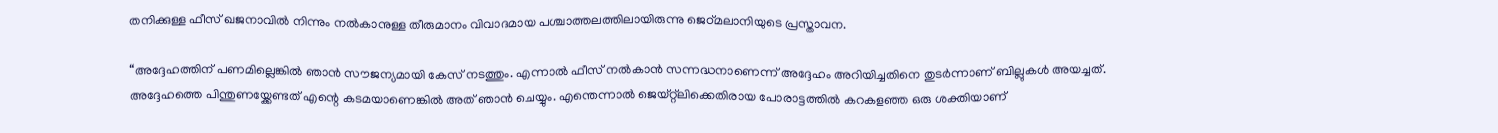തനിക്കുള്ള ഫീസ് ഖജനാവില്‍ നിന്നും നല്‍കാനുള്ള തീരുമാനം വിവാദമായ പശ്ചാത്തലത്തിലായിരുന്നു ജെഠ്മലാനിയുടെ പ്രസ്താവന.

“അദ്ദേഹത്തിന് പണമില്ലെങ്കില്‍ ഞാന്‍ സൗജന്യമായി കേസ് നടത്തും. എന്നാല്‍ ഫീസ് നല്‍കാന്‍ സന്നദ്ധനാണെന്ന് അദ്ദേഹം അറിയിച്ചതിനെ തുടര്‍ന്നാണ് ബില്ലുകള്‍ അയച്ചത്. അദ്ദേഹത്തെ പിന്തുണയ്ക്കേണ്ടത് എന്റെ കടമയാണെങ്കില്‍ അത് ഞാന്‍ ചെയ്യും. എന്തെന്നാല്‍ ജെയ്റ്റ്ലിക്കെതിരായ പോരാട്ടത്തില്‍ കറകളഞ്ഞ ഒരു ശക്തിയാണ്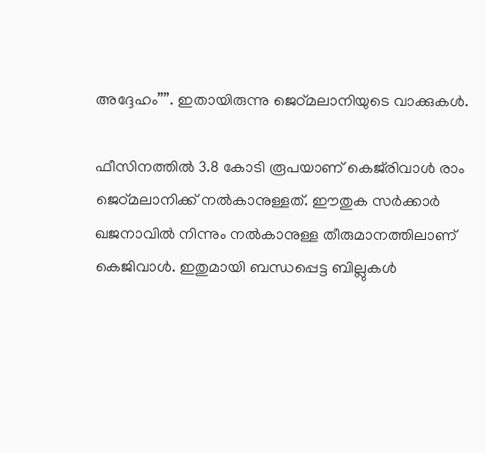അദ്ദേഹം””. ഇതായിരുന്നു ജെഠ്മലാനിയുടെ വാക്കുകള്‍.

ഫീസിനത്തില്‍ 3.8 കോടി രൂപയാണ് കെജ്‌രിവാള്‍ രാം ജെഠ്മലാനിക്ക് നല്‍കാനുള്ളത്. ഈതുക സര്‍ക്കാര്‍ ഖജനാവില്‍ നിന്നും നല്‍കാനുള്ള തീരുമാനത്തിലാണ് കെജിവാള്‍. ഇതുമായി ബന്ധപ്പെട്ട ബില്ലുകള്‍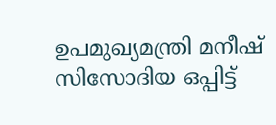ഉപമുഖ്യമന്ത്രി മനീഷ് സിസോദിയ ഒപ്പിട്ട്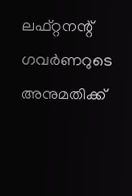ലഫ്റ്റനന്റ് ഗവര്‍ണറുടെ അനുമതിക്ക്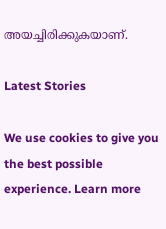അയച്ചിരിക്കുകയാണ്.

Latest Stories

We use cookies to give you the best possible experience. Learn more